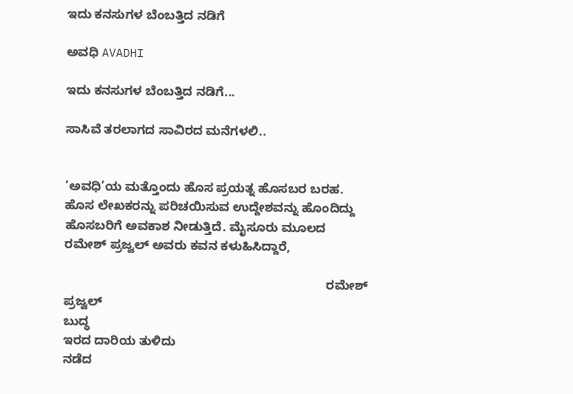ಇದು ಕನಸುಗಳ ಬೆಂಬತ್ತಿದ ನಡಿಗೆ‍

ಅವಧಿ AVADHI

ಇದು ಕನಸುಗಳ ಬೆಂಬತ್ತಿದ ನಡಿಗೆ...

ಸಾಸಿವೆ ತರಲಾಗದ ಸಾವಿರದ ಮನೆಗಳಲಿ..


‘ಅವಧಿ’ಯ ಮತ್ತೊಂದು ಹೊಸ ಪ್ರಯತ್ನ ಹೊಸಬರ ಬರಹ. ಹೊಸ ಲೇಖಕರನ್ನು ಪರಿಚಯಿಸುವ ಉದ್ದೇಶವನ್ನು ಹೊಂದಿದ್ದು ಹೊಸಬರಿಗೆ ಅವಕಾಶ ನೀಡುತ್ತಿದೆ. ಮೈಸೂರು ಮೂಲದ ರಮೇಶ್ ಪ್ರಜ್ವಲ್ ಅವರು ಕವನ ಕಳುಹಿಸಿದ್ದಾರೆ,

                                                                            ರಮೇಶ್ ಪ್ರಜ್ವಲ್
ಬುದ್ಧ
ಇರದ ದಾರಿಯ ತುಳಿದು
ನಡೆದ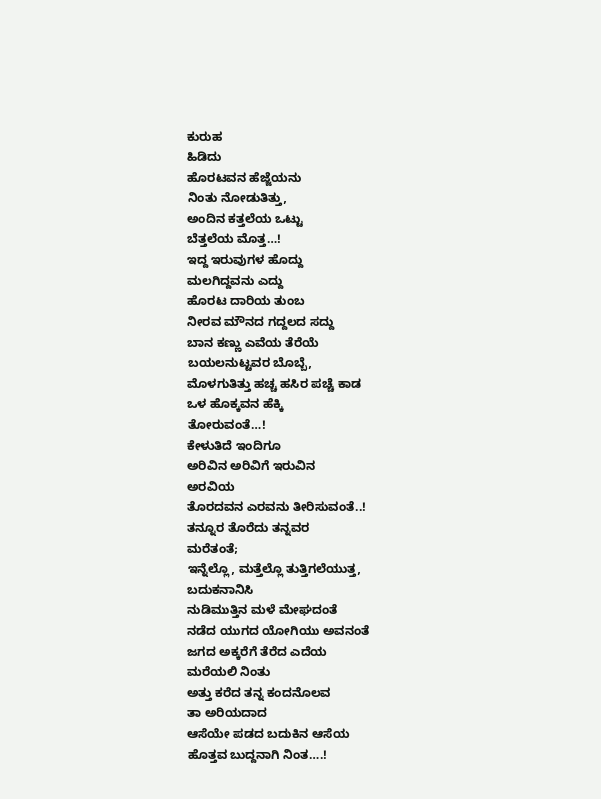ಕುರುಹ
ಹಿಡಿದು
ಹೊರಟವನ ಹೆಜ್ಜೆಯನು
ನಿಂತು ನೋಡುತಿತ್ತು,
ಅಂದಿನ ಕತ್ತಲೆಯ ಒಟ್ಟು
ಬೆತ್ತಲೆಯ ಮೊತ್ತ…!
ಇದ್ದ ಇರುವುಗಳ ಹೊದ್ದು
ಮಲಗಿದ್ದವನು ಎದ್ದು
ಹೊರಟ ದಾರಿಯ ತುಂಬ
ನೀರವ ಮೌನದ ಗದ್ದಲದ ಸದ್ದು
ಬಾನ ಕಣ್ಣು ಎವೆಯ ತೆರೆಯೆ
ಬಯಲನುಟ್ಟವರ ಬೊಬ್ಬೆ,
ಮೊಳಗುತಿತ್ತು ಹಚ್ಚ ಹಸಿರ ಪಚ್ಚೆ ಕಾಡ
ಒಳ ಹೊಕ್ಕವನ ಹೆಕ್ಕಿ
ತೋರುವಂತೆ…!
ಕೇಳುತಿದೆ ಇಂದಿಗೂ
ಅರಿವಿನ ಅರಿವಿಗೆ ಇರುವಿನ
ಅರವಿಯ
ತೊರದವನ ಎರವನು ತೀರಿಸುವಂತೆ..!
ತನ್ನೂರ ತೊರೆದು ತನ್ನವರ
ಮರೆತಂತೆ;
ಇನ್ನೆಲ್ಲೊ, ಮತ್ತೆಲ್ಲೊ ತುತ್ತಿಗಲೆಯುತ್ತ,
ಬದುಕನಾನಿಸಿ
ನುಡಿಮುತ್ತಿನ ಮಳೆ ಮೇಘದಂತೆ
ನಡೆದ ಯುಗದ ಯೋಗಿಯು ಅವನಂತೆ
ಜಗದ ಅಕ್ಕರೆಗೆ ತೆರೆದ ಎದೆಯ
ಮರೆಯಲಿ ನಿಂತು
ಅತ್ತು ಕರೆದ ತನ್ನ ಕಂದನೊಲವ
ತಾ ಅರಿಯದಾದ
ಆಸೆಯೇ ಪಡದ ಬದುಕಿನ ಆಸೆಯ
ಹೊತ್ತವ ಬುದ್ದನಾಗಿ ನಿಂತ….!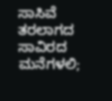ಸಾಸಿವೆ ತರಲಾಗದ ಸಾವಿರದ
ಮನೆಗಳಲಿ;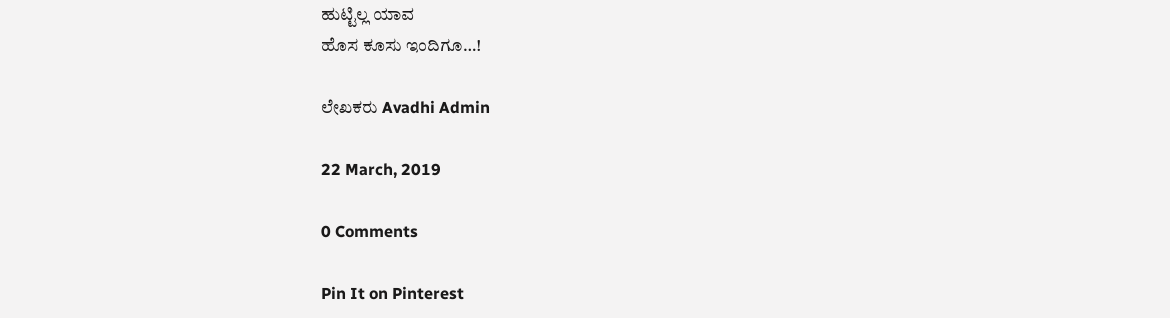ಹುಟ್ಟಿಲ್ಲ ಯಾವ
ಹೊಸ ಕೂಸು ಇಂದಿಗೂ…!

ಲೇಖಕರು Avadhi Admin

22 March, 2019

0 Comments

Pin It on Pinterest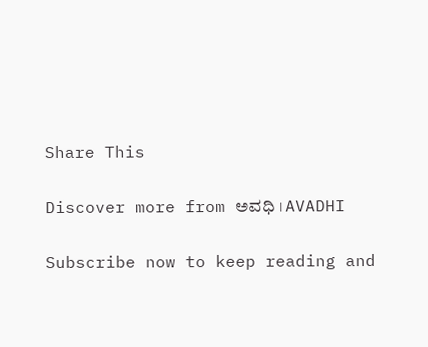Share This

Discover more from ಅವಧಿ । AVADHI

Subscribe now to keep reading and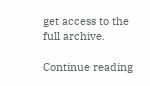get access to the full archive.

Continue reading